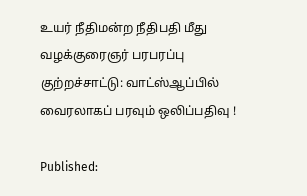உயர் நீதிமன்ற நீதிபதி மீது வழக்குரைஞர் பரபரப்பு குற்றச்சாட்டு: வாட்ஸ்ஆப்பில் வைரலாகப் பரவும் ஒலிப்பதிவு !

Published: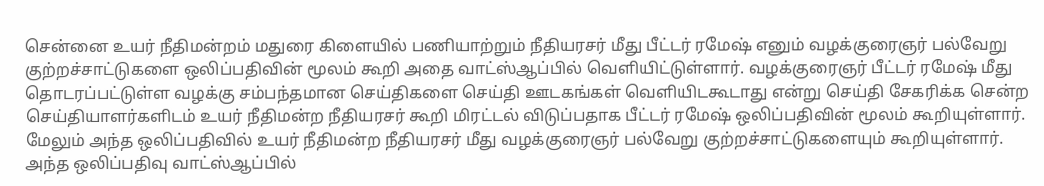சென்னை உயர் நீதிமன்றம் மதுரை கிளையில் பணியாற்றும் நீதியரசர் மீது பீட்டர் ரமேஷ் எனும் வழக்குரைஞர் பல்வேறு குற்றச்சாட்டுகளை ஒலிப்பதிவின் மூலம் கூறி அதை வாட்ஸ்ஆப்பில் வெளியிட்டுள்ளார். வழக்குரைஞர் பீட்டர் ரமேஷ் மீது தொடரப்பட்டுள்ள வழக்கு சம்பந்தமான செய்திகளை செய்தி ஊடகங்கள் வெளியிடகூடாது என்று செய்தி சேகரிக்க சென்ற செய்தியாளர்களிடம் உயர் நீதிமன்ற நீதியரசர் கூறி மிரட்டல் விடுப்பதாக பீட்டர் ரமேஷ் ஒலிப்பதிவின் மூலம் கூறியுள்ளார். மேலும் அந்த ஒலிப்பதிவில் உயர் நீதிமன்ற நீதியரசர் மீது வழக்குரைஞர் பல்வேறு குற்றச்சாட்டுகளையும் கூறியுள்ளார். அந்த ஒலிப்பதிவு வாட்ஸ்ஆப்பில்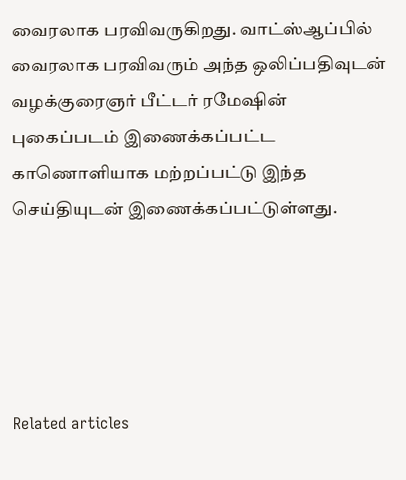வைரலாக பரவிவருகிறது. வாட்ஸ்ஆப்பில் வைரலாக பரவிவரும் அந்த ஒலிப்பதிவுடன் வழக்குரைஞர் பீட்டர் ரமேஷின் புகைப்படம் இணைக்கப்பட்ட காணொளியாக மற்றப்பட்டு இந்த செய்தியுடன் இணைக்கப்பட்டுள்ளது.





Related articles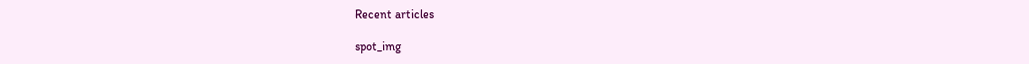Recent articles

spot_img